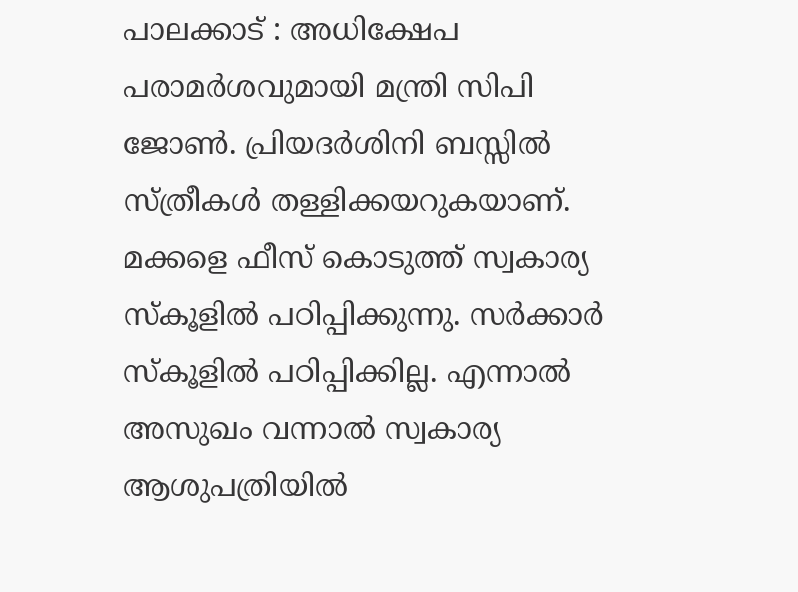പാലക്കാട് : അധിക്ഷേപ പരാമർശവുമായി മന്ത്രി സിപി ജോൺ. പ്രിയദർശിനി ബസ്സിൽ സ്ത്രീകൾ തള്ളിക്കയറുകയാണ്. മക്കളെ ഫീസ് കൊടുത്ത് സ്വകാര്യ സ്കൂളിൽ പഠിപ്പിക്കുന്നു. സർക്കാർ സ്കൂളിൽ പഠിപ്പിക്കില്ല. എന്നാൽ അസുഖം വന്നാൽ സ്വകാര്യ ആശുപത്രിയിൽ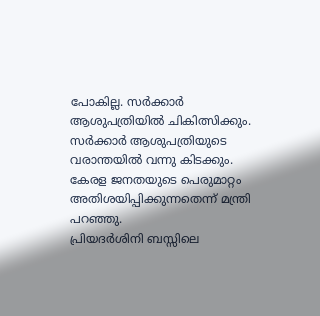പോകില്ല. സർക്കാർ ആശുപത്രിയിൽ ചികിത്സിക്കും. സർക്കാർ ആശുപത്രിയുടെ വരാന്തയിൽ വന്നു കിടക്കും. കേരള ജനതയുടെ പെരുമാറ്റം അതിശയിപ്പിക്കുന്നതെന്ന് മന്ത്രി പറഞ്ഞു.
പ്രിയദർശിനി ബസ്സിലെ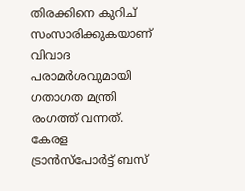തിരക്കിനെ കുറിച് സംസാരിക്കുകയാണ് വിവാദ പരാമർശവുമായി ഗതാഗത മന്ത്രി രംഗത്ത് വന്നത്. കേരള ട്രാൻസ്പോർട്ട് ബസ്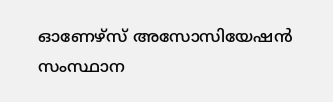ഓണേഴ്സ് അസോസിയേഷൻ സംസ്ഥാന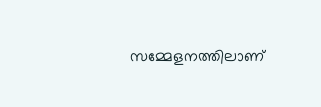സമ്മേളനത്തിലാണ്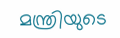മന്ത്രിയുടെ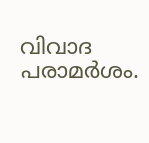വിവാദ പരാമർശം.